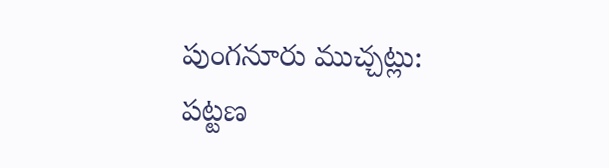పుంగనూరు ముచ్చట్లు:
పట్టణ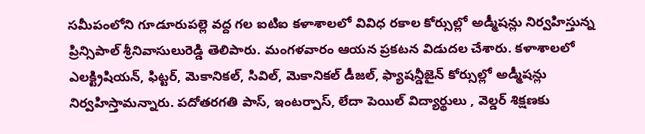సమీపంలోని గూడూరుపల్లె వద్ద గల ఐటిఐ కళాశాలలో వివిధ రకాల కోర్సుల్లో అడ్మీషన్లు నిర్వహిస్తున్న ప్రిన్సిపాల్ శ్రీనివాసులురెడ్డి తెలిపారు. మంగళవారం ఆయన ప్రకటన విడుదల చేశారు. కళాశాలలో ఎలక్ట్రిషియన్, ఫిట్టర్, మెకానికల్, సివిల్, మెకానికల్ డీజల్, ఫ్యాషన్డీజైన్ కోర్సుల్లో అడ్మీషన్లు నిర్వహిస్తామన్నారు. పదోతరగతి పాస్, ఇంటర్పాస్, లేదా పెయిల్ విద్యార్థులు , వెల్డర్ శిక్షణకు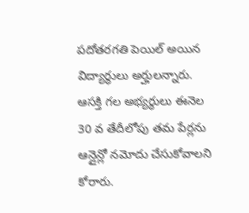పదోతరగతి పెయిల్ అయిన విద్యార్థులు అర్హులన్నారు. ఆసక్తి గల అభ్యర్థులు ఈనెల 30 వ తేదీలోపు తమ పేర్లను ఆన్లైన్లో నమోదు చేసుకోవాలని కోరారు.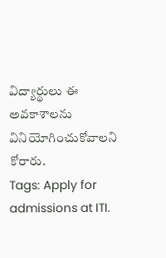విద్యార్థులు ఈ అవకాశాలను వినియోగించుకోవాలని కోరారు.
Tags: Apply for admissions at ITI.